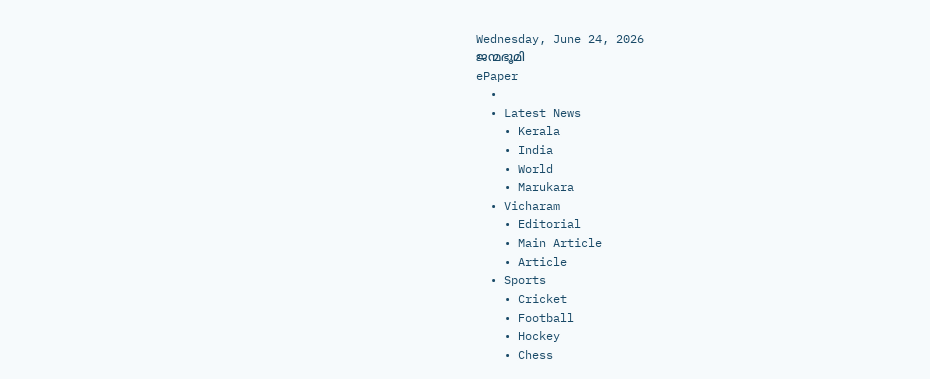Wednesday, June 24, 2026
ജന്മഭൂമി
ePaper
  •
  • Latest News
    • Kerala
    • India
    • World
    • Marukara
  • Vicharam
    • Editorial
    • Main Article
    • Article
  • Sports
    • Cricket
    • Football
    • Hockey
    • Chess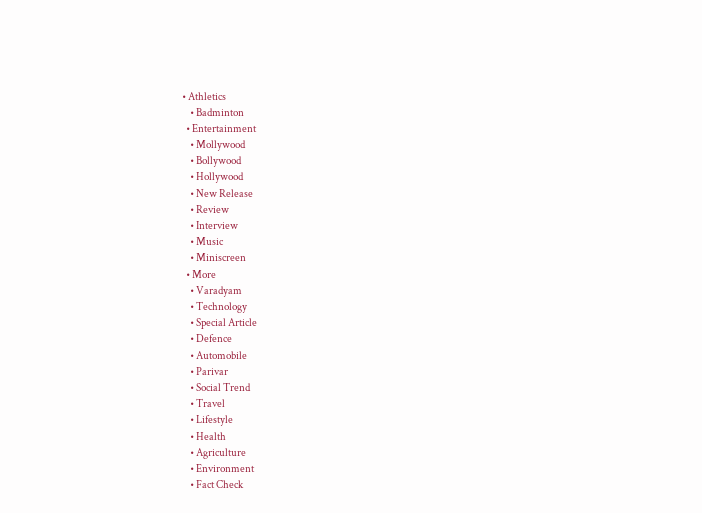• Athletics
    • Badminton
  • Entertainment
    • Mollywood
    • Bollywood
    • Hollywood
    • New Release
    • Review
    • Interview
    • Music
    • Miniscreen
  • More
    • Varadyam
    • Technology
    • Special Article
    • Defence
    • Automobile
    • Parivar
    • Social Trend
    • Travel
    • Lifestyle
    • Health
    • Agriculture
    • Environment
    • Fact Check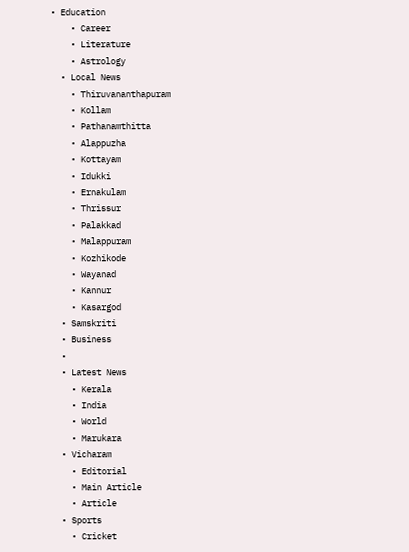• Education
    • Career
    • Literature
    • Astrology
  • Local News
    • Thiruvananthapuram
    • Kollam
    • Pathanamthitta
    • Alappuzha
    • Kottayam
    • Idukki
    • Ernakulam
    • Thrissur
    • Palakkad
    • Malappuram
    • Kozhikode
    • Wayanad
    • Kannur
    • Kasargod
  • Samskriti
  • Business
  •
  • Latest News
    • Kerala
    • India
    • World
    • Marukara
  • Vicharam
    • Editorial
    • Main Article
    • Article
  • Sports
    • Cricket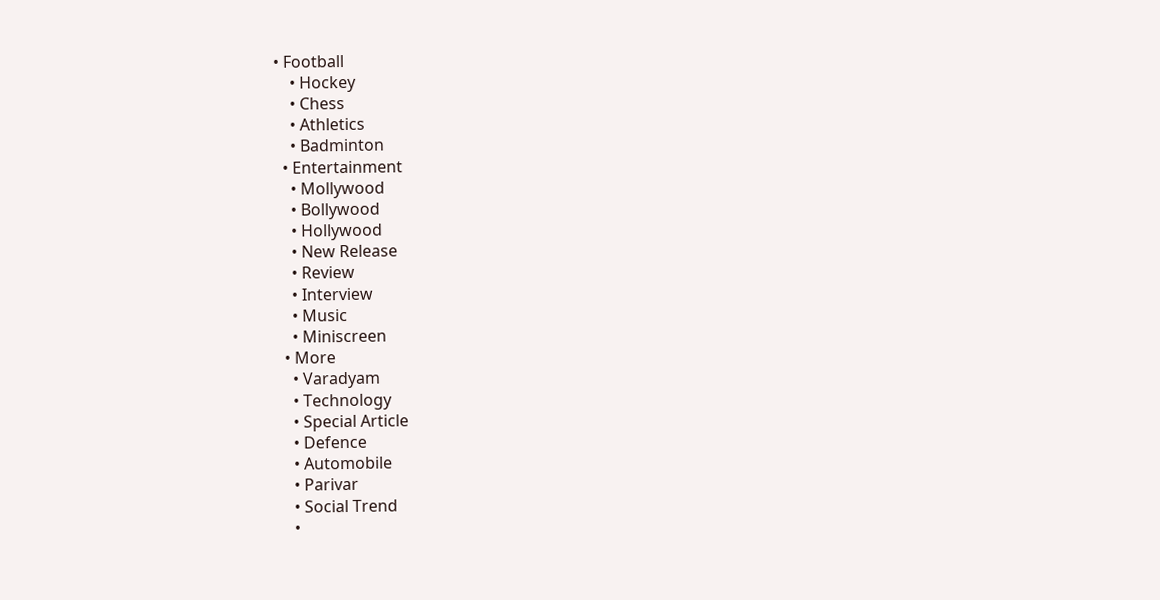• Football
    • Hockey
    • Chess
    • Athletics
    • Badminton
  • Entertainment
    • Mollywood
    • Bollywood
    • Hollywood
    • New Release
    • Review
    • Interview
    • Music
    • Miniscreen
  • More
    • Varadyam
    • Technology
    • Special Article
    • Defence
    • Automobile
    • Parivar
    • Social Trend
    •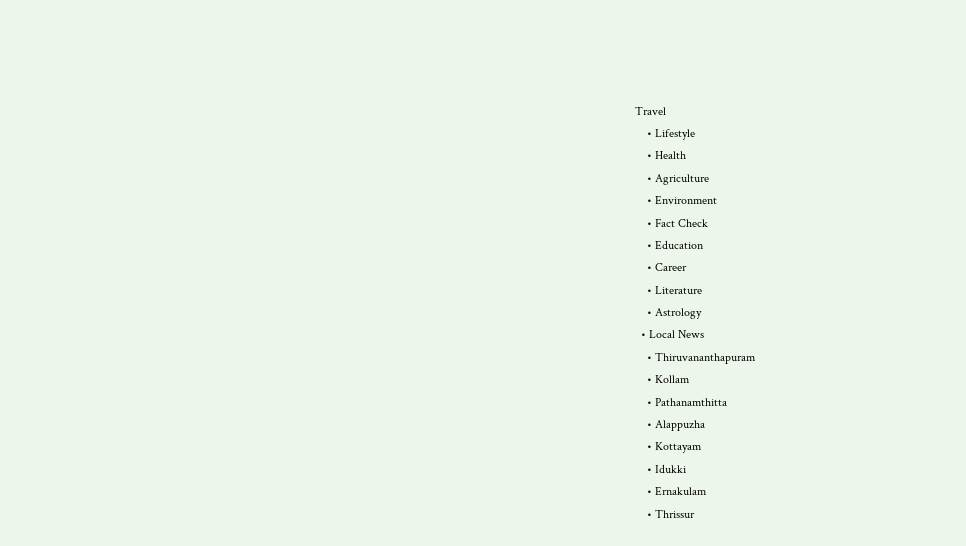Travel
    • Lifestyle
    • Health
    • Agriculture
    • Environment
    • Fact Check
    • Education
    • Career
    • Literature
    • Astrology
  • Local News
    • Thiruvananthapuram
    • Kollam
    • Pathanamthitta
    • Alappuzha
    • Kottayam
    • Idukki
    • Ernakulam
    • Thrissur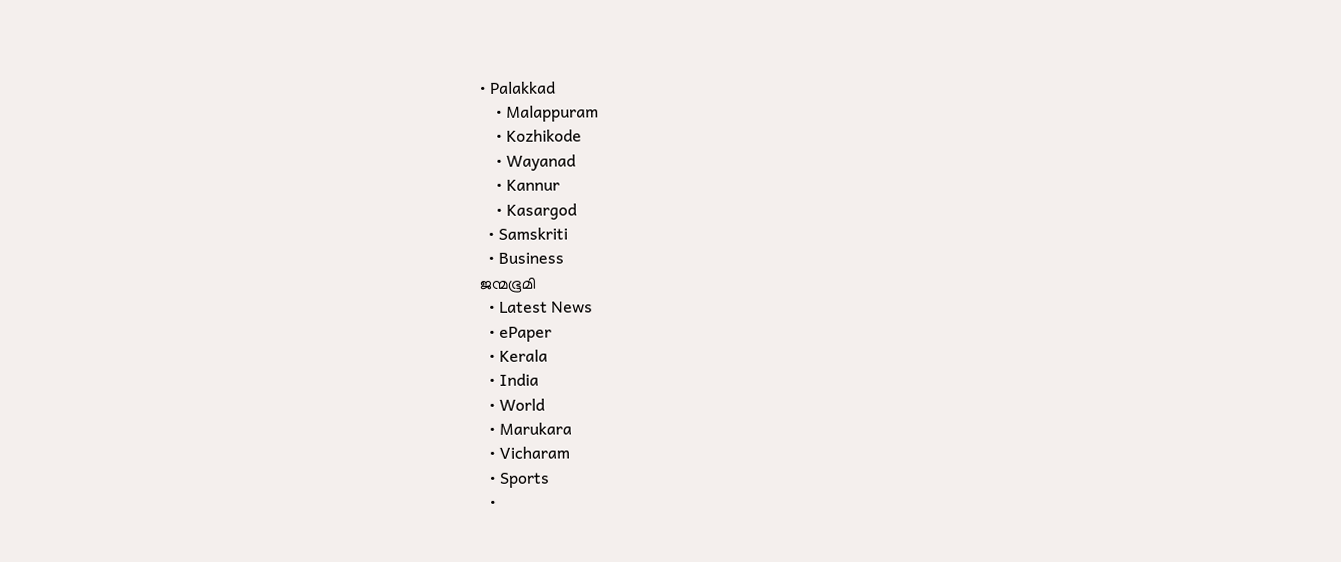• Palakkad
    • Malappuram
    • Kozhikode
    • Wayanad
    • Kannur
    • Kasargod
  • Samskriti
  • Business
ജന്മഭൂമി
  • Latest News
  • ePaper
  • Kerala
  • India
  • World
  • Marukara
  • Vicharam
  • Sports
  •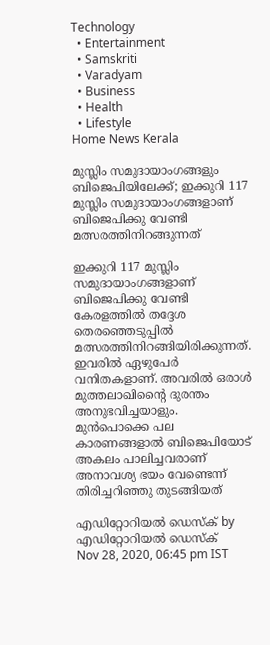Technology
  • Entertainment
  • Samskriti
  • Varadyam
  • Business
  • Health
  • Lifestyle
Home News Kerala

മുസ്ലിം സമുദായാംഗങ്ങളും ബിജെപിയിലേക്ക്; ഇക്കുറി 117 മുസ്ലിം സമുദായാംഗങ്ങളാണ് ബിജെപിക്കു വേണ്ടി മത്സരത്തിനിറങ്ങുന്നത്

ഇക്കുറി 117 മുസ്ലിം സമുദായാംഗങ്ങളാണ് ബിജെപിക്കു വേണ്ടി കേരളത്തില്‍ തദ്ദേശ തെരഞ്ഞെടുപ്പില്‍ മത്സരത്തിനിറങ്ങിയിരിക്കുന്നത്. ഇവരില്‍ ഏഴുപേര്‍ വനിതകളാണ്. അവരില്‍ ഒരാള്‍ മുത്തലാഖിന്റൈ ദുരന്തം അനുഭവിച്ചയാളും. മുന്‍പൊക്കെ പല കാരണങ്ങളാല്‍ ബിജെപിയോട് അകലം പാലിച്ചവരാണ് അനാവശ്യ ഭയം വേണ്ടെന്ന് തിരിച്ചറിഞ്ഞു തുടങ്ങിയത്

എഡിറ്റോറിയൽ ഡെസ്ക് by എഡിറ്റോറിയൽ ഡെസ്ക്
Nov 28, 2020, 06:45 pm IST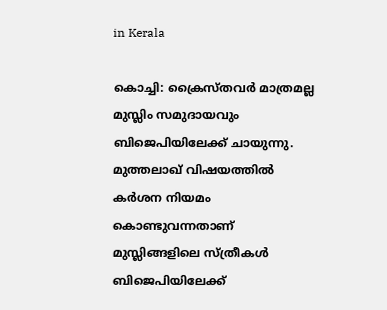in Kerala

കൊച്ചി: ക്രൈസ്തവര്‍ മാത്രമല്ല മുസ്ലിം സമുദായവും ബിജെപിയിലേക്ക് ചായുന്നു. മുത്തലാഖ് വിഷയത്തില്‍ കര്‍ശന നിയമം കൊണ്ടുവന്നതാണ് മുസ്ലിങ്ങളിലെ സ്ത്രീകള്‍  ബിജെപിയിലേക്ക്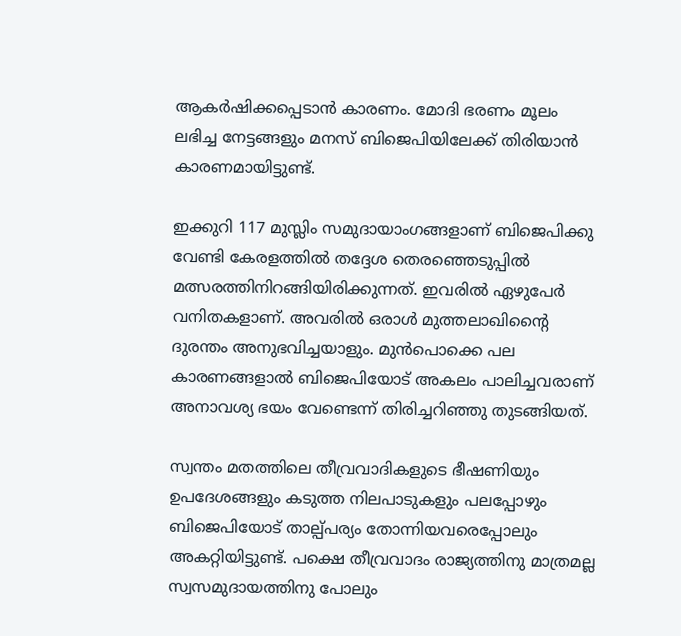ആകര്‍ഷിക്കപ്പെടാന്‍ കാരണം. മോദി ഭരണം മൂലം ലഭിച്ച നേട്ടങ്ങളും മനസ് ബിജെപിയിലേക്ക് തിരിയാന്‍ കാരണമായിട്ടുണ്ട്.

ഇക്കുറി 117 മുസ്ലിം സമുദായാംഗങ്ങളാണ് ബിജെപിക്കു വേണ്ടി കേരളത്തില്‍ തദ്ദേശ തെരഞ്ഞെടുപ്പില്‍ മത്സരത്തിനിറങ്ങിയിരിക്കുന്നത്. ഇവരില്‍ ഏഴുപേര്‍ വനിതകളാണ്. അവരില്‍ ഒരാള്‍ മുത്തലാഖിന്റൈ ദുരന്തം അനുഭവിച്ചയാളും. മുന്‍പൊക്കെ പല കാരണങ്ങളാല്‍ ബിജെപിയോട് അകലം പാലിച്ചവരാണ് അനാവശ്യ ഭയം വേണ്ടെന്ന് തിരിച്ചറിഞ്ഞു തുടങ്ങിയത്.

സ്വന്തം മതത്തിലെ തീവ്രവാദികളുടെ ഭീഷണിയും  ഉപദേശങ്ങളും കടുത്ത നിലപാടുകളും പലപ്പോഴും ബിജെപിയോട് താല്പ്പര്യം തോന്നിയവരെപ്പോലും അകറ്റിയിട്ടുണ്ട്. പക്ഷെ തീവ്രവാദം രാജ്യത്തിനു മാത്രമല്ല സ്വസമുദായത്തിനു പോലും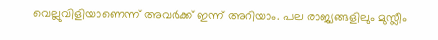വെല്ലുവിളിയാണെന്ന് അവര്‍ക്ക് ഇന്ന് അറിയാം. പല രാജ്യങ്ങളിലും മുസ്ലീം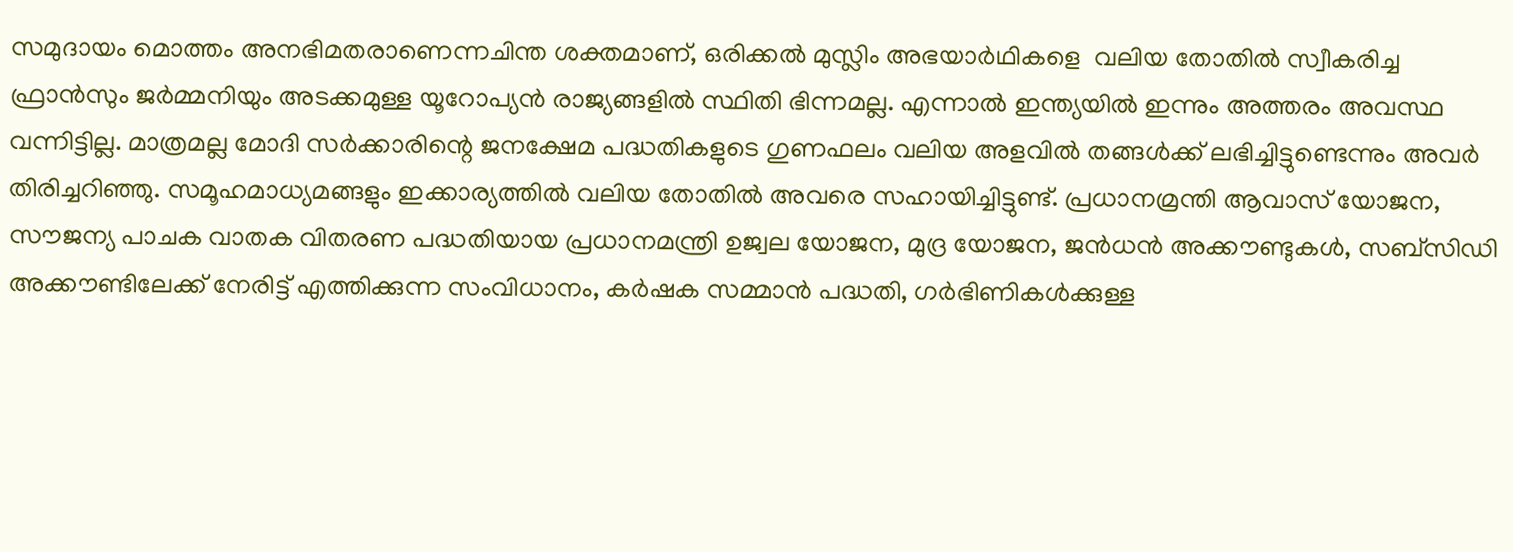സമുദായം മൊത്തം അനഭിമതരാണെന്നചിന്ത ശക്തമാണ്, ഒരിക്കല്‍ മുസ്ലിം അഭയാര്‍ഥികളെ  വലിയ തോതില്‍ സ്വീകരിച്ച ഫ്രാന്‍സും ജര്‍മ്മനിയും അടക്കമുള്ള യൂറോപ്യന്‍ രാജ്യങ്ങളില്‍ സ്ഥിതി ഭിന്നമല്ല. എന്നാല്‍ ഇന്ത്യയില്‍ ഇന്നും അത്തരം അവസ്ഥ വന്നിട്ടില്ല. മാത്രമല്ല മോദി സര്‍ക്കാരിന്റെ ജനക്ഷേമ പദ്ധതികളുടെ ഗുണഫലം വലിയ അളവില്‍ തങ്ങള്‍ക്ക് ലഭിച്ചിട്ടുണ്ടെന്നും അവര്‍ തിരിച്ചറിഞ്ഞു. സമൂഹമാധ്യമങ്ങളും ഇക്കാര്യത്തില്‍ വലിയ തോതില്‍ അവരെ സഹായിച്ചിട്ടുണ്ട്. പ്രധാനമ്രന്തി ആവാസ് യോജന, സൗജന്യ പാചക വാതക വിതരണ പദ്ധതിയായ പ്രധാനമന്ത്രി ഉജ്വല യോജന, മുദ്ര യോജന, ജന്‍ധന്‍ അക്കൗണ്ടുകള്‍, സബ്‌സിഡി അക്കൗണ്ടിലേക്ക് നേരിട്ട് എത്തിക്കുന്ന സംവിധാനം, കര്‍ഷക സമ്മാന്‍ പദ്ധതി, ഗര്‍ഭിണികള്‍ക്കുള്ള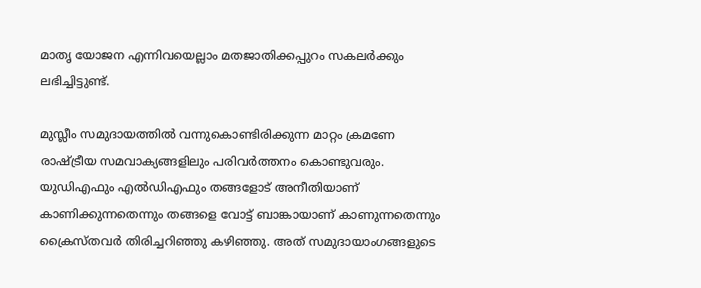മാതൃ യോജന എന്നിവയെല്ലാം മതജാതിക്കപ്പുറം സകലര്‍ക്കും ലഭിച്ചിട്ടുണ്ട്.

മുസ്ലീം സമുദായത്തില്‍ വന്നുകൊണ്ടിരിക്കുന്ന മാറ്റം ക്രമണേ രാഷ്‌ട്രീയ സമവാക്യങ്ങളിലും പരിവര്‍ത്തനം കൊണ്ടുവരും. യുഡിഎഫും എല്‍ഡിഎഫും തങ്ങളോട് അനീതിയാണ് കാണിക്കുന്നതെന്നും തങ്ങളെ വോട്ട് ബാങ്കായാണ് കാണുന്നതെന്നും ക്രൈസ്തവര്‍ തിരിച്ചറിഞ്ഞു കഴിഞ്ഞു. അത് സമുദായാംഗങ്ങളുടെ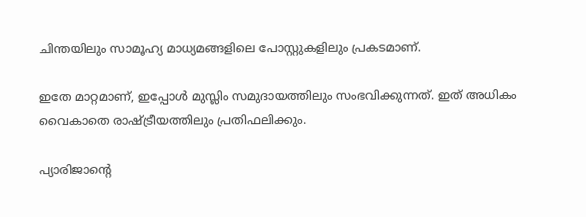ചിന്തയിലും സാമൂഹ്യ മാധ്യമങ്ങളിലെ പോസ്റ്റുകളിലും പ്രകടമാണ്.

ഇതേ മാറ്റമാണ്, ഇപ്പോള്‍ മുസ്ലിം സമുദായത്തിലും സംഭവിക്കുന്നത്. ഇത് അധികം വൈകാതെ രാഷ്‌ട്രീയത്തിലും പ്രതിഫലിക്കും.

പ്യാരിജാന്റെ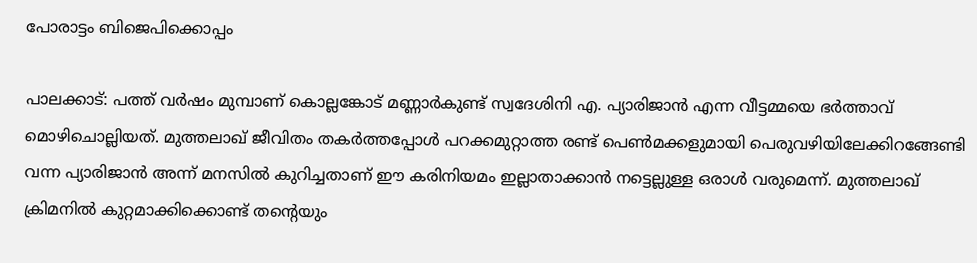പോരാട്ടം ബിജെപിക്കൊപ്പം

പാലക്കാട്: പത്ത് വര്‍ഷം മുമ്പാണ് കൊല്ലങ്കോട് മണ്ണാര്‍കുണ്ട് സ്വദേശിനി എ. പ്യാരിജാന്‍ എന്ന വീട്ടമ്മയെ ഭര്‍ത്താവ് മൊഴിചൊല്ലിയത്. മുത്തലാഖ് ജീവിതം തകര്‍ത്തപ്പോള്‍ പറക്കമുറ്റാത്ത രണ്ട് പെണ്‍മക്കളുമായി പെരുവഴിയിലേക്കിറങ്ങേണ്ടി വന്ന പ്യാരിജാന്‍ അന്ന് മനസില്‍ കുറിച്ചതാണ് ഈ കരിനിയമം ഇല്ലാതാക്കാന്‍ നട്ടെല്ലുള്ള ഒരാള്‍ വരുമെന്ന്. മുത്തലാഖ് ക്രിമനില്‍ കുറ്റമാക്കിക്കൊണ്ട് തന്റെയും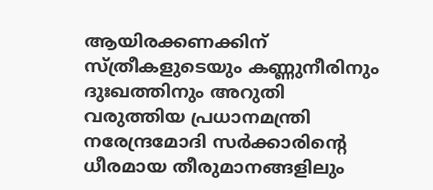ആയിരക്കണക്കിന് സ്ത്രീകളുടെയും കണ്ണുനീരിനും ദുഃഖത്തിനും അറുതി വരുത്തിയ പ്രധാനമന്ത്രി നരേന്ദ്രമോദി സര്‍ക്കാരിന്റെ ധീരമായ തീരുമാനങ്ങളിലും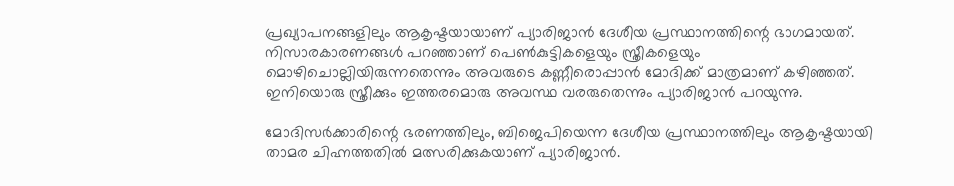പ്രഖ്യാപനങ്ങളിലും ആകൃഷ്ടയായാണ് പ്യാരിജാന്‍ ദേശീയ പ്രസ്ഥാനത്തിന്റെ ഭാഗമായത്. നിസാരകാരണങ്ങള്‍ പറഞ്ഞാണ് പെണ്‍കുട്ടികളെയും സ്ത്രീകളെയും മൊഴിചൊല്ലിയിരുന്നതെന്നും അവരുടെ കണ്ണീരൊപ്പാന്‍ മോദിക്ക് മാത്രമാണ് കഴിഞ്ഞത്. ഇനിയൊരു സ്ത്രീക്കും ഇത്തരമൊരു അവസ്ഥ വരരുതെന്നും പ്യാരിജാന്‍ പറയുന്നു.

മോദിസര്‍ക്കാരിന്റെ ഭരണത്തിലും, ബിജെപിയെന്ന ദേശീയ പ്രസ്ഥാനത്തിലും ആകൃഷ്ടയായി താമര ചിഹ്നത്തതില്‍ മത്സരിക്കുകയാണ് പ്യാരിജാന്‍.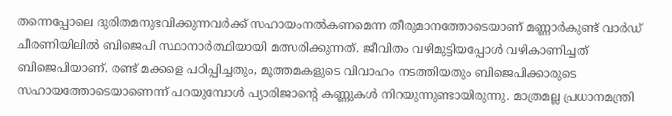തന്നെപ്പോലെ ദുരിതമനുഭവിക്കുന്നവര്‍ക്ക് സഹായംനല്‍കണമെന്ന തീരുമാനത്തോടെയാണ് മണ്ണാര്‍കുണ്ട് വാര്‍ഡ് ചീരണിയിലില്‍ ബിജെപി സ്ഥാനാര്‍ത്ഥിയായി മത്സരിക്കുന്നത്. ജീവിതം വഴിമുട്ടിയപ്പോള്‍ വഴികാണിച്ചത് ബിജെപിയാണ്. രണ്ട് മക്കളെ പഠിപ്പിച്ചതും, മൂത്തമകളുടെ വിവാഹം നടത്തിയതും ബിജെപിക്കാരുടെ സഹായത്തോടെയാണെന്ന് പറയുമ്പോള്‍ പ്യാരിജാന്റെ കണ്ണുകള്‍ നിറയുന്നുണ്ടായിരുന്നു. മാത്രമല്ല പ്രധാനമന്ത്രി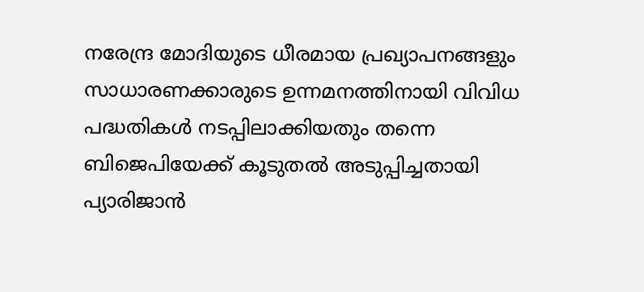നരേന്ദ്ര മോദിയുടെ ധീരമായ പ്രഖ്യാപനങ്ങളും സാധാരണക്കാരുടെ ഉന്നമനത്തിനായി വിവിധ പദ്ധതികള്‍ നടപ്പിലാക്കിയതും തന്നെ ബിജെപിയേക്ക് കൂടുതല്‍ അടുപ്പിച്ചതായി പ്യാരിജാന്‍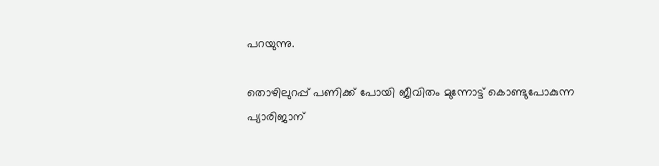പറയുന്നു.

തൊഴിലുറപ്പ് പണിക്ക് പോയി ജീവിതം മുന്നോട്ട് കൊണ്ടുപോകുന്ന പ്യാരിജാന്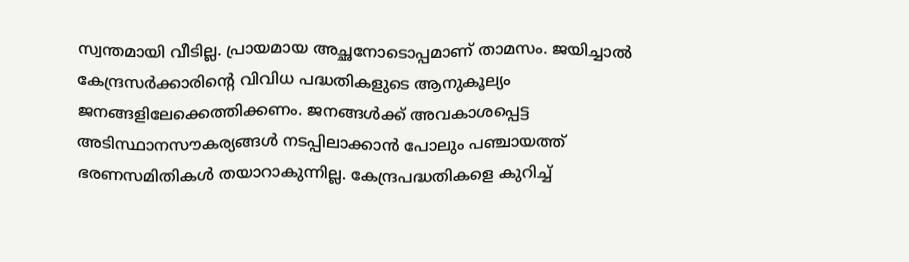സ്വന്തമായി വീടില്ല. പ്രായമായ അച്ഛനോടൊപ്പമാണ് താമസം. ജയിച്ചാല്‍ കേന്ദ്രസര്‍ക്കാരിന്റെ വിവിധ പദ്ധതികളുടെ ആനുകൂല്യം ജനങ്ങളിലേക്കെത്തിക്കണം. ജനങ്ങള്‍ക്ക് അവകാശപ്പെട്ട അടിസ്ഥാനസൗകര്യങ്ങള്‍ നടപ്പിലാക്കാന്‍ പോലും പഞ്ചായത്ത് ഭരണസമിതികള്‍ തയാറാകുന്നില്ല. കേന്ദ്രപദ്ധതികളെ കുറിച്ച്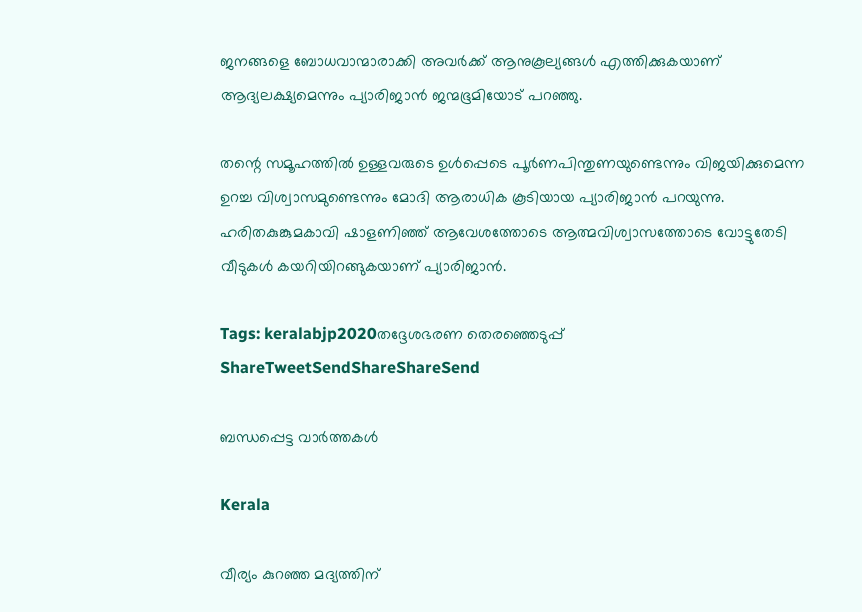ജനങ്ങളെ ബോധവാന്മാരാക്കി അവര്‍ക്ക് ആനുകൂല്യങ്ങള്‍ എത്തിക്കുകയാണ് ആദ്യലക്ഷ്യമെന്നും പ്യാരിജാന്‍ ജന്മഭൂമിയോട് പറഞ്ഞു.

തന്റെ സമൂഹത്തില്‍ ഉള്ളവരുടെ ഉള്‍പ്പെടെ പൂര്‍ണപിന്തുണയുണ്ടെന്നും വിജയിക്കുമെന്ന ഉറച്ച വിശ്വാസമുണ്ടെന്നും മോദി ആരാധിക കൂടിയായ പ്യാരിജാന്‍ പറയുന്നു. ഹരിതകുങ്കുമകാവി ഷാളണിഞ്ഞ് ആവേശത്തോടെ ആത്മവിശ്വാസത്തോടെ വോട്ടുതേടി വീടുകള്‍ കയറിയിറങ്ങുകയാണ് പ്യാരിജാന്‍.

Tags: keralabjp2020തദ്ദേശഭരണ തെരഞ്ഞെടുപ്പ്
ShareTweetSendShareShareSend

ബന്ധപ്പെട്ട വാര്‍ത്തകള്‍

Kerala

വീര്യം കുറഞ്ഞ മദ്യത്തിന്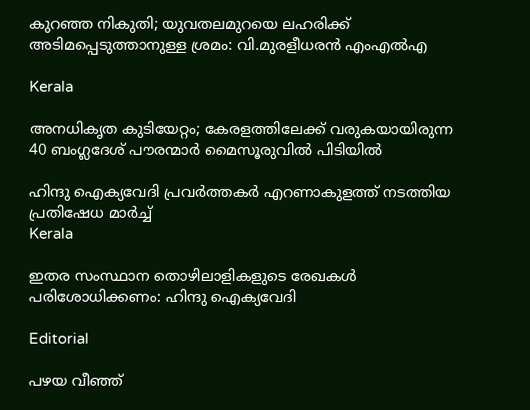കുറഞ്ഞ നികുതി; യുവതലമുറയെ ലഹരിക്ക് അടിമപ്പെടുത്താനുള്ള ശ്രമം: വി.മുരളീധരൻ എംഎൽഎ

Kerala

അനധികൃത കുടിയേറ്റം; കേരളത്തിലേക്ക് വരുകയായിരുന്ന 40 ബംഗ്ലദേശ് പൗരന്മാർ മൈസൂരുവിൽ പിടിയിൽ

ഹിന്ദു ഐക്യവേദി പ്രവര്‍ത്തകര്‍ എറണാകുളത്ത് നടത്തിയ പ്രതിഷേധ മാര്‍ച്ച്
Kerala

ഇതര സംസ്ഥാന തൊഴിലാളികളുടെ രേഖകള്‍ പരിശോധിക്കണം: ഹിന്ദു ഐക്യവേദി

Editorial

പഴയ വീഞ്ഞ്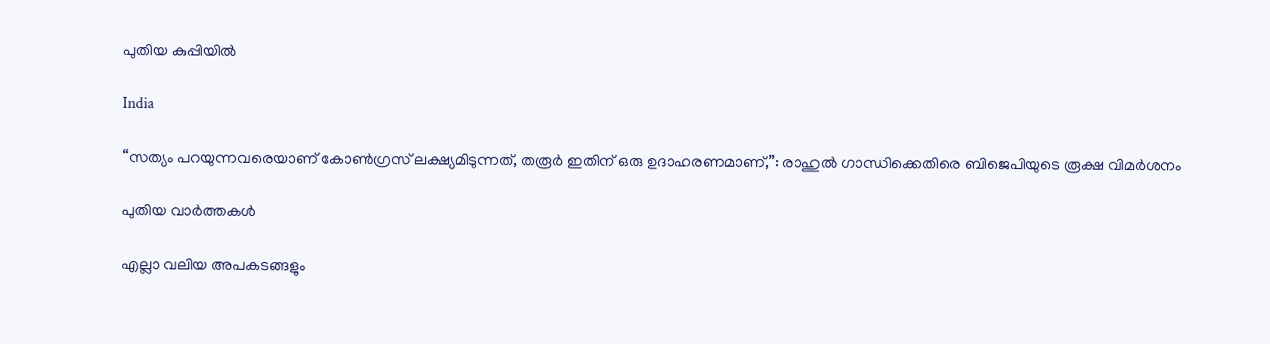പുതിയ കുപ്പിയിൽ

India

“സത്യം പറയുന്നവരെയാണ് കോൺഗ്രസ് ലക്ഷ്യമിടുന്നത്, തരൂർ ഇതിന് ഒരു ഉദാഹരണമാണ്,”: രാഹുൽ ഗാന്ധിക്കെതിരെ ബിജെപിയുടെ രൂക്ഷ വിമർശനം

പുതിയ വാര്‍ത്തകള്‍

എല്ലാ വലിയ അപകടങ്ങളും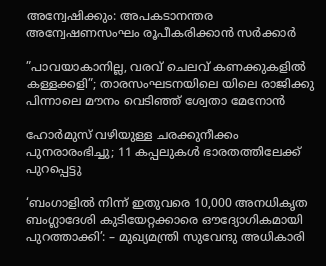അന്വേഷിക്കും: അപകടാനന്തര അന്വേഷണസംഘം രൂപീകരിക്കാൻ സര്‍ക്കാര്‍

”പാവയാകാനില്ല, വരവ് ചെലവ് കണക്കുകളിൽ കള്ളക്കളി”; താരസംഘടനയിലെ യിലെ രാജിക്കു പിന്നാലെ മൗനം വെടിഞ്ഞ് ശ്വേതാ മേനോൻ

ഹോർമുസ് വഴിയുള്ള ചരക്കുനീക്കം പുനരാരംഭിച്ചു; 11 കപ്പലുകൾ ഭാരതത്തിലേക്ക്‌ പുറപ്പെട്ടു

‘ബംഗാളിൽ നിന്ന് ഇതുവരെ 10,000 അനധികൃത ബംഗ്ലാദേശി കുടിയേറ്റക്കാരെ ഔദ്യോഗികമായി പുറത്താക്കി’: – മുഖ്യമന്ത്രി സുവേന്ദു അധികാരി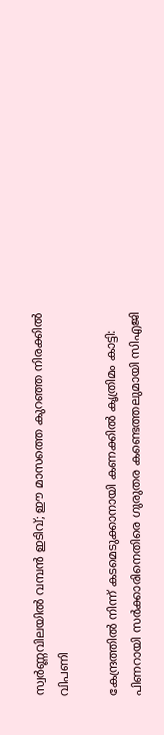സ്വർണ്ണവിലയിൽ വമ്പൻ ഇടിവ്; ഈ മാസത്തെ കുറഞ്ഞ നിരക്കിൽ വിപണി

കേന്ദ്രത്തിൽ നിന്ന് കടമെടുക്കാനായി കണക്കിൽ കൃത്രിമം കാട്ടി: പിണറായി സർക്കാരിനെതിരെ ഗുരുതര കണ്ടെത്തലുമായി സിഎജി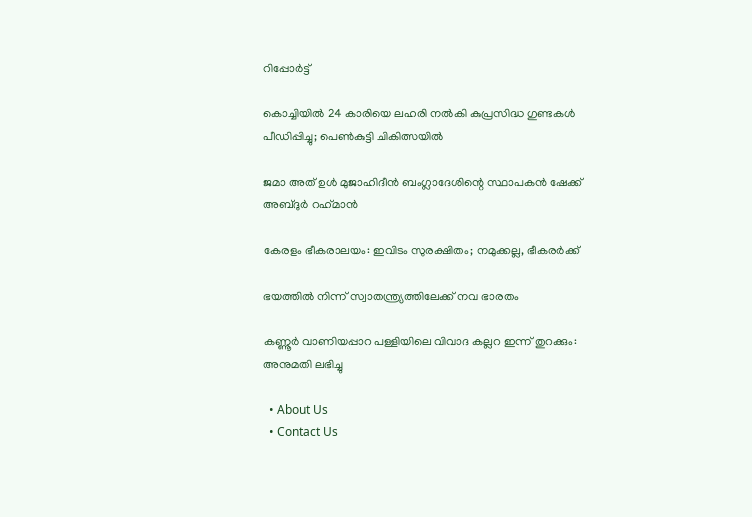റിപ്പോർട്ട്

കൊച്ചിയിൽ 24 കാരിയെ ലഹരി നൽകി കുപ്രസിദ്ധ ഗുണ്ടകൾ പീഡിപ്പിച്ചു; പെൺകുട്ടി ചികിത്സയിൽ

ജമാ അത് ഉള്‍ മുജാഹിദീന്‍ ബംഗ്ലാദേശിന്റെ സ്ഥാപകന്‍ ഷേക്ക് അബ്ദുര്‍ റഹ്‌മാന്‍

കേരളം ഭീകരാലയം: ഇവിടം സുരക്ഷിതം; നമുക്കല്ല, ഭീകരര്‍ക്ക്

ഭയത്തില്‍ നിന്ന് സ്വാതന്ത്ര്യത്തിലേക്ക് നവ ഭാരതം

കണ്ണൂർ വാണിയപ്പാറ പള്ളിയിലെ വിവാദ കല്ലറ ഇന്ന് തുറക്കും: അനുമതി ലഭിച്ചു

  • About Us
  • Contact Us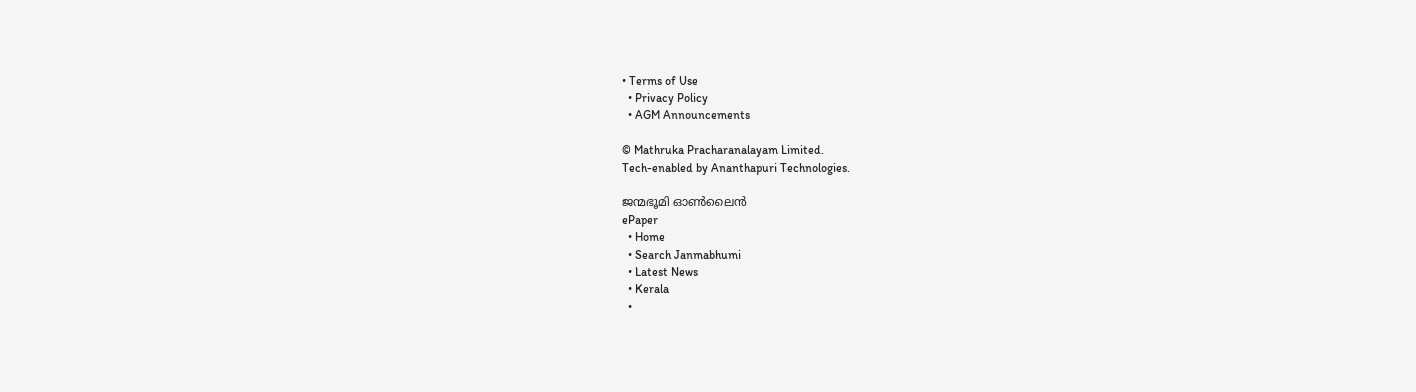• Terms of Use
  • Privacy Policy
  • AGM Announcements

© Mathruka Pracharanalayam Limited.
Tech-enabled by Ananthapuri Technologies.

ജന്മഭൂമി ഓണ്‍ലൈന്‍
ePaper
  • Home
  • Search Janmabhumi
  • Latest News
  • Kerala
  •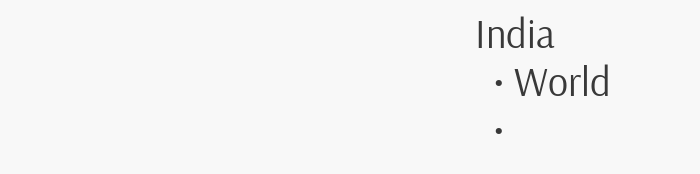India
  • World
  •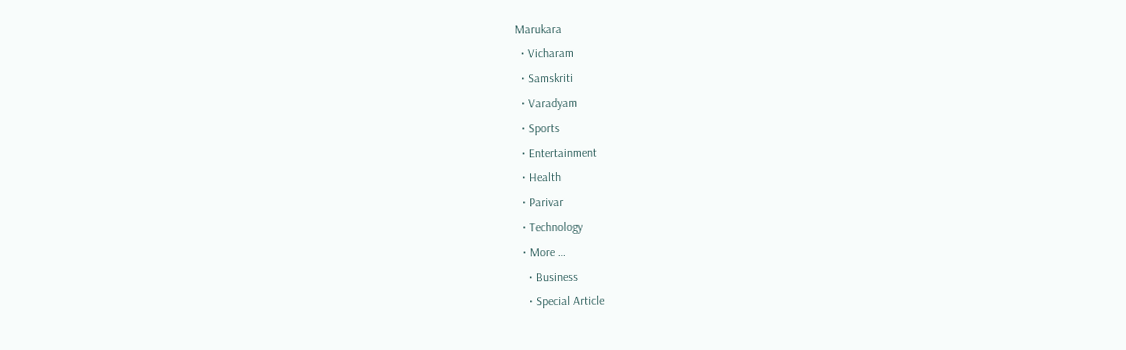Marukara
  • Vicharam
  • Samskriti
  • Varadyam
  • Sports
  • Entertainment
  • Health
  • Parivar
  • Technology
  • More …
    • Business
    • Special Article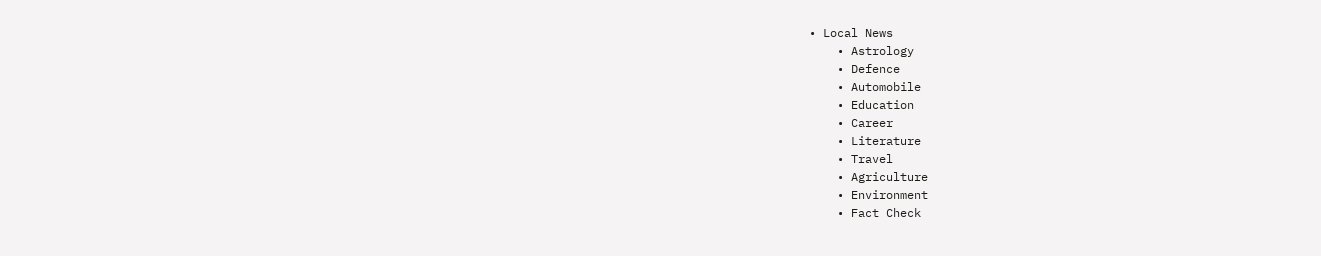• Local News
    • Astrology
    • Defence
    • Automobile
    • Education
    • Career
    • Literature
    • Travel
    • Agriculture
    • Environment
    • Fact Check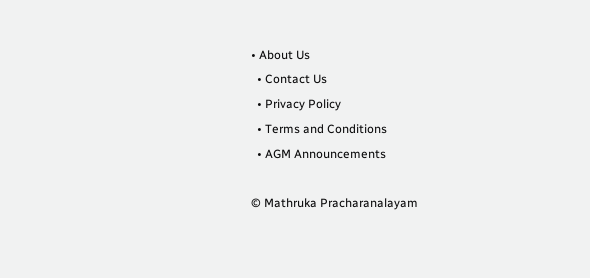• About Us
  • Contact Us
  • Privacy Policy
  • Terms and Conditions
  • AGM Announcements

© Mathruka Pracharanalayam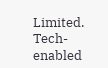Limited.
Tech-enabled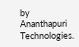by Ananthapuri Technologies.